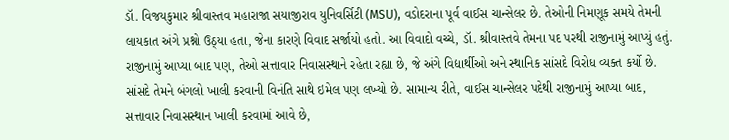ડૉ. વિજયકુમાર શ્રીવાસ્તવ મહારાજા સયાજીરાવ યુનિવર્સિટી (MSU), વડોદરાના પૂર્વ વાઈસ ચાન્સેલર છે. તેઓની નિમણૂક સમયે તેમની લાયકાત અંગે પ્રશ્નો ઉઠ્યા હતા, જેના કારણે વિવાદ સર્જાયો હતો. આ વિવાદો વચ્ચે, ડૉ. શ્રીવાસ્તવે તેમના પદ પરથી રાજીનામું આપ્યું હતું. રાજીનામું આપ્યા બાદ પણ, તેઓ સત્તાવાર નિવાસસ્થાને રહેતા રહ્યા છે, જે અંગે વિદ્યાર્થીઓ અને સ્થાનિક સાંસદે વિરોધ વ્યક્ત કર્યો છે. સાંસદે તેમને બંગલો ખાલી કરવાની વિનંતિ સાથે ઇમેલ પણ લખ્યો છે. સામાન્ય રીતે, વાઈસ ચાન્સેલર પદેથી રાજીનામું આપ્યા બાદ, સત્તાવાર નિવાસસ્થાન ખાલી કરવામાં આવે છે,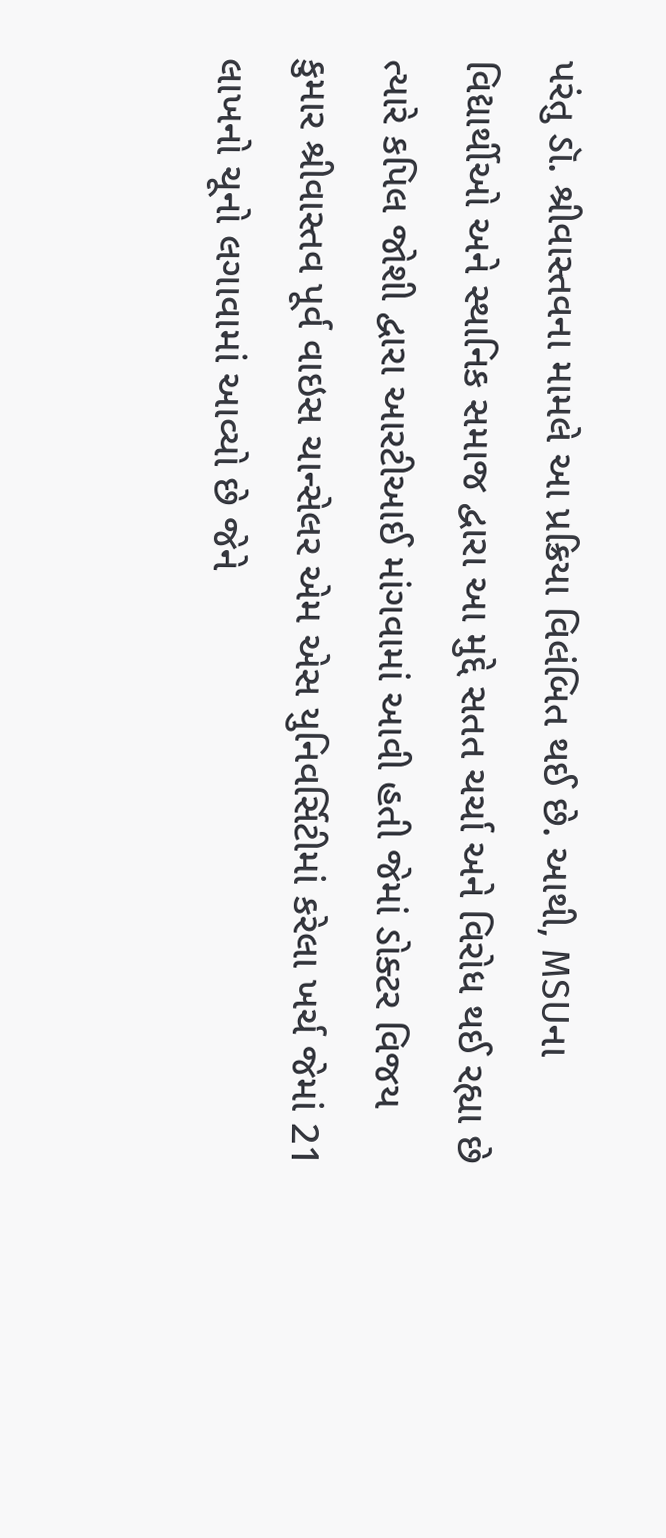પરંતુ ડૉ. શ્રીવાસ્તવના મામલે આ પ્રક્રિયા વિલંબિત થઈ છે. આથી, MSUના વિદ્યાર્થીઓ અને સ્થાનિક સમાજ દ્વારા આ મુદ્દે સતત ચર્ચા અને વિરોધ થઈ રહ્યા છે ત્યારે કપિલ જોશી દ્વારા આરટીઆઈ માંગવામાં આવી હતી જેમાં ડોક્ટર વિજય કુમાર શ્રીવાસ્તવ પૂર્વ વાઇસ ચાન્સેલર એમ એસ યુનિવર્સિટીમાં કરેલા ખર્ચ જેમાં 21 લાખનો ચૂનો લગાવામાં આવ્યો છે જેને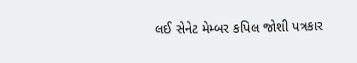લઈ સેનેટ મેમ્બર કપિલ જોશી પત્રકાર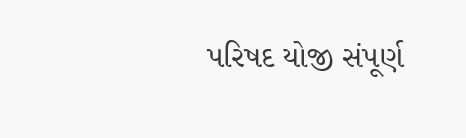પરિષદ યોજી સંપૂર્ણ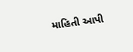માહિતી આપી